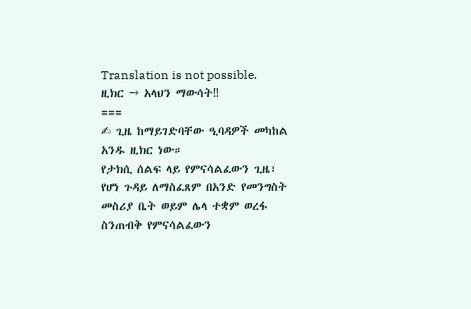Translation is not possible.
ዚክር → አላህን ማውሳት‼
===
✍ ጊዜ ከማይገድባቸው ዒባዳዎች መካከል አንዱ ዚክር ነው።
የታክሲ ሰልፍ ላይ የምናሳልፈውን ጊዜ፣ የሆነ ጉዳይ ለማስፈጸም በአንድ የመንግስት መስሪያ ቤት ወይም ሌላ ተቋም ወረፋ ስንጠብቅ የምናሳልፈውን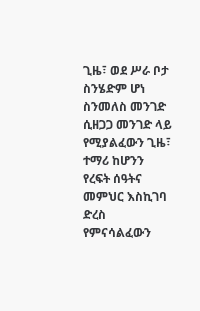ጊዜ፣ ወደ ሥራ ቦታ ስንሄድም ሆነ ስንመለስ መንገድ ሲዘጋጋ መንገድ ላይ የሚያልፈውን ጊዜ፣ ተማሪ ከሆንን የረፍት ሰዓትና መምህር እስኪገባ ድረስ የምናሳልፈውን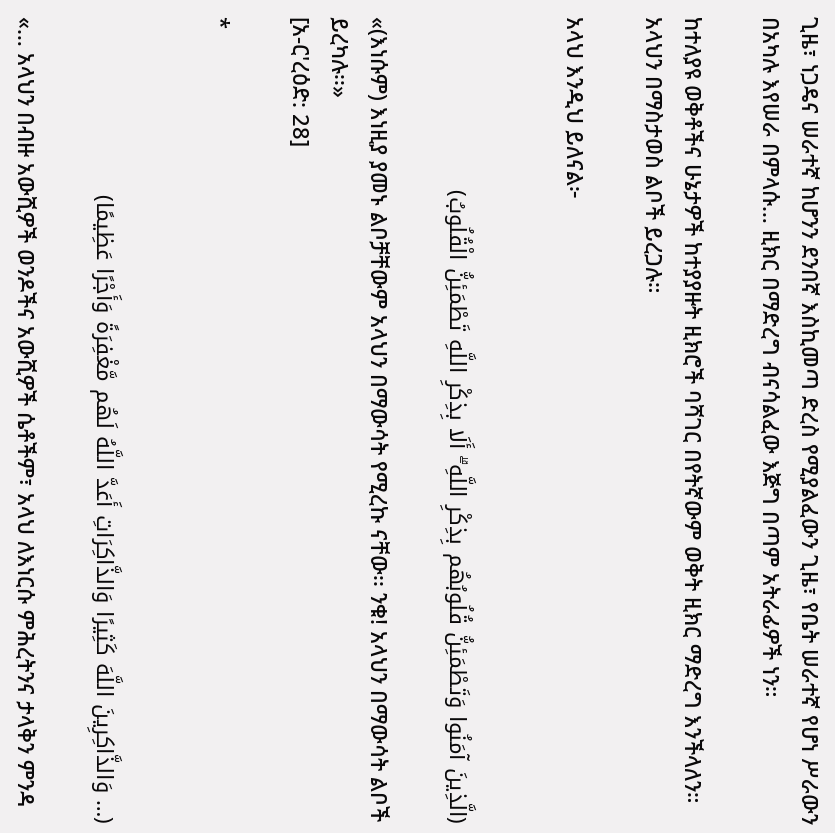ጊዜ፣ ነጋዴና ሠራተኛ ከሆንን ደንበኛ እስኪመጣ ድረስ የሚያልፈውን ጊዜ፣ የቤት ሠራተኛ የሆነ ሥራውን በአካሉ እየሠራ በምላሱ… ዚክር በማድረግ ብናሳልፈው እጅግ በጣም አትራፊዎች ነን።

ከተለያዩ ወቅቶችና ሁኔታዎች ከተያያዙት ዚክሮች ባሻገር በየትኛውም ወቅት ዚክር ማድረግ እንችላለን። አላህን በማስታወስ ልቦች ይረጋሉ።

አላህ እንዲህ ይለናል፦


(الَّذِينَ آمَنُوا وَتَطْمَئِنُّ قُلُوبُهُم بِذِكْرِ اللَّهِ ۗ أَلَا بِذِكْرِ اللَّهِ تَطْمَئِنُّ الْقُلُوبُ)

«(እነሱም) እነዚያ ያመኑ ልቦቻቸውም አላህን በማውሳት የሚረኩ ናቸው፡፡ ንቁ! አላህን በማውሳት ልቦች ይረካሉ፡፡»
[አ-ር'ረዕድ: 28]

*


(… وَالذَّاكِرِينَ اللَّهَ كَثِيرًا وَالذَّاكِرَاتِ أَعَدَّ اللَّهُ لَهُم مَّغْفِرَةً وَأَجْرًا عَظِيمًا)

«… አላህን በብዙ አውሺዎች ወንዶችና አውሺዎች ሴቶችም፣ አላህ ለእነርሱ ምሕረትንና ታላቅን ምንዳ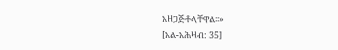አዘጋጅቶላቸዋል፡፡»
[አል-አሕዛብ: 35]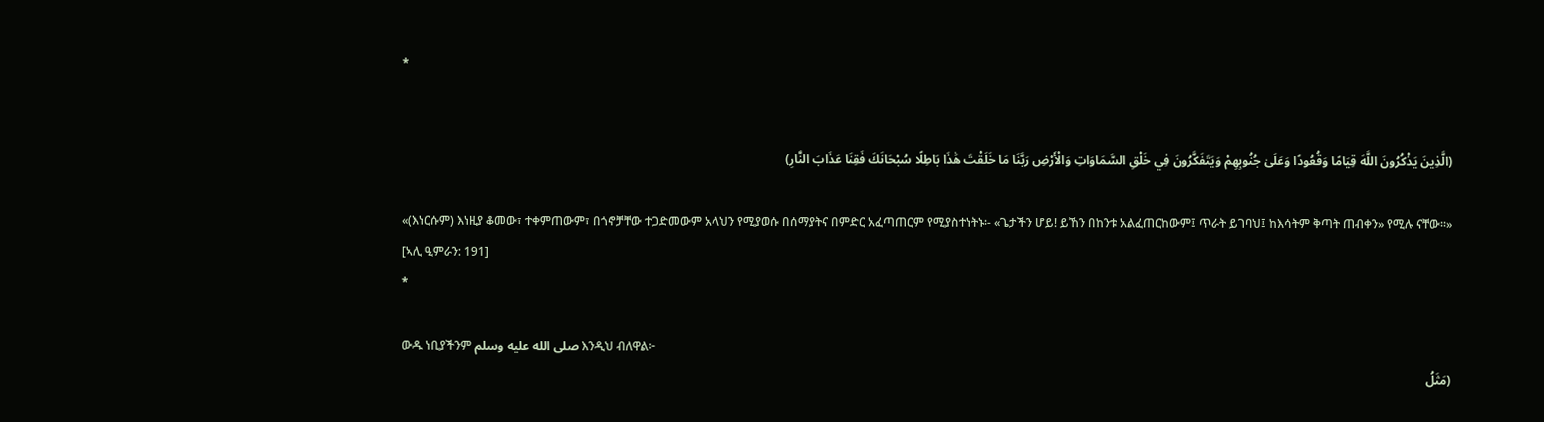*


(الَّذِينَ يَذْكُرُونَ اللَّهَ قِيَامًا وَقُعُودًا وَعَلَىٰ جُنُوبِهِمْ وَيَتَفَكَّرُونَ فِي خَلْقِ السَّمَاوَاتِ وَالْأَرْضِ رَبَّنَا مَا خَلَقْتَ هَٰذَا بَاطِلًا سُبْحَانَكَ فَقِنَا عَذَابَ النَّارِ)

«(እነርሱም) እነዚያ ቆመው፣ ተቀምጠውም፣ በጎኖቻቸው ተጋድመውም አላህን የሚያወሱ በሰማያትና በምድር አፈጣጠርም የሚያስተነትኑ፡- «ጌታችን ሆይ! ይኸን በከንቱ አልፈጠርከውም፤ ጥራት ይገባህ፤ ከእሳትም ቅጣት ጠብቀን» የሚሉ ናቸው፡፡»
[ኣሊ ዒምራን: 191]
*

ውዱ ነቢያችንም صلى الله عليه وسلم እንዲህ ብለዋል፦
(مَثَلُ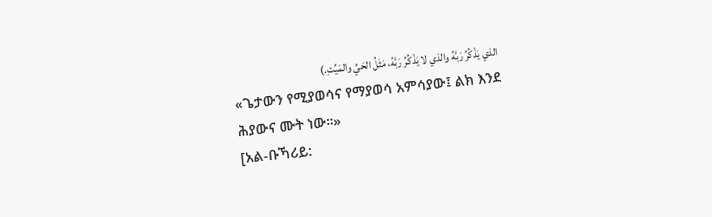الذي يَذْكُرُ رَبَّهُ والذي لا يَذْكُرُ رَبَّهُ، مَثَلُ الحَيِّ والمَيِّتِ.)
«ጌታውን የሚያወሳና የማያወሳ አምሳያው፤ ልክ እንደ ሕያውና ሙት ነው።»
[አል-ቡኻሪይ: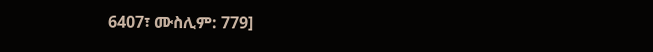6407፣ ሙስሊም: 779]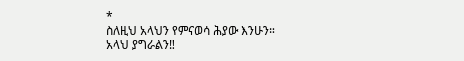*
ስለዚህ አላህን የምናወሳ ሕያው እንሁን።
አላህ ያግራልን‼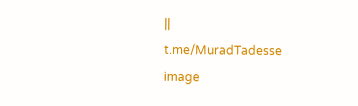||
t.me/MuradTadesse
image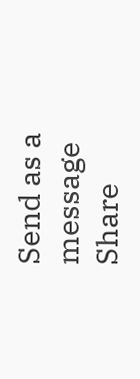Send as a message
Share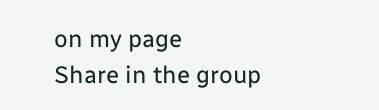on my page
Share in the group